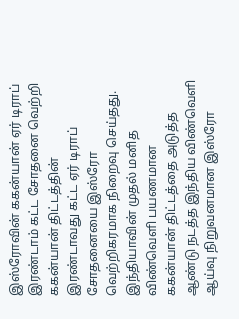இஸ்ரோவின் ககன்யான் ஏர் டிராப் இரண்டாம் கட்ட சோதனை வெற்றி
ககன்யான் திட்டத்தின் இரண்டாவது கட்ட ஏர் டிராப் சோதனையை இஸ்ரோ வெற்றிகரமாக நிறைவு செய்தது.
இந்தியாவின் முதல் மனித விண்வெளி பயணமான ககன்யான் திட்டத்தை அடுத்த ஆண்டு நடத்த இந்திய விண்வெளி ஆய்வு நிறுவனமான இஸ்ரோ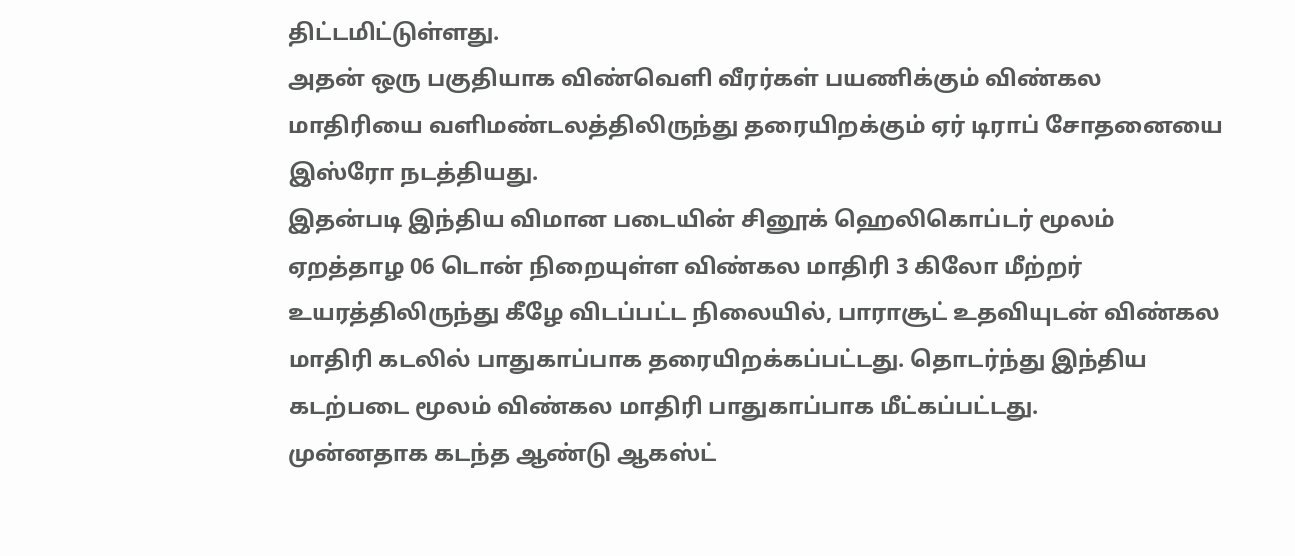திட்டமிட்டுள்ளது.
அதன் ஒரு பகுதியாக விண்வெளி வீரர்கள் பயணிக்கும் விண்கல மாதிரியை வளிமண்டலத்திலிருந்து தரையிறக்கும் ஏர் டிராப் சோதனையை இஸ்ரோ நடத்தியது.
இதன்படி இந்திய விமான படையின் சினூக் ஹெலிகொப்டர் மூலம் ஏறத்தாழ 06 டொன் நிறையுள்ள விண்கல மாதிரி 3 கிலோ மீற்றர் உயரத்திலிருந்து கீழே விடப்பட்ட நிலையில், பாராசூட் உதவியுடன் விண்கல மாதிரி கடலில் பாதுகாப்பாக தரையிறக்கப்பட்டது. தொடர்ந்து இந்திய கடற்படை மூலம் விண்கல மாதிரி பாதுகாப்பாக மீட்கப்பட்டது.
முன்னதாக கடந்த ஆண்டு ஆகஸ்ட்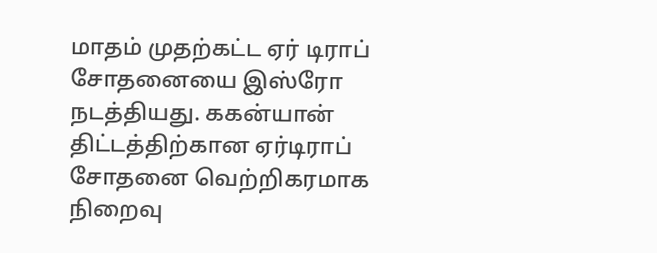மாதம் முதற்கட்ட ஏர் டிராப் சோதனையை இஸ்ரோ நடத்தியது. ககன்யான் திட்டத்திற்கான ஏர்டிராப் சோதனை வெற்றிகரமாக நிறைவு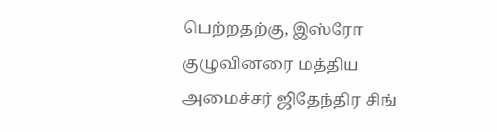பெற்றதற்கு, இஸ்ரோ குழுவினரை மத்திய அமைச்சர் ஜிதேந்திர சிங்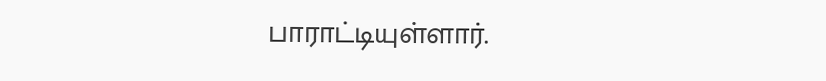பாராட்டியுள்ளார்.